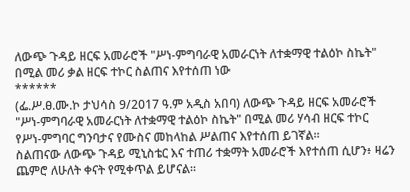ለውጭ ጉዳይ ዘርፍ አመራሮች "ሥነ-ምግባራዊ አመራርነት ለተቋማዊ ተልዕኮ ስኬት" በሚል መሪ ቃል ዘርፍ ተኮር ስልጠና እየተሰጠ ነው
******
(ፌ.ሥ.ፀ.ሙ.ኮ ታህሳስ 9/2017 ዓ.ም አዲስ አበባ) ለውጭ ጉዳይ ዘርፍ አመራሮች "ሥነ-ምግባራዊ አመራርነት ለተቋማዊ ተልዕኮ ስኬት" በሚል መሪ ሃሳብ ዘርፍ ተኮር የሥነ-ምግባር ግንባታና የሙስና መከላከል ሥልጠና እየተሰጠ ይገኛል።
ስልጠናው ለውጭ ጉዳይ ሚኒስቴር እና ተጠሪ ተቋማት አመራሮች እየተሰጠ ሲሆን፥ ዛሬን ጨምሮ ለሁለት ቀናት የሚቀጥል ይሆናል።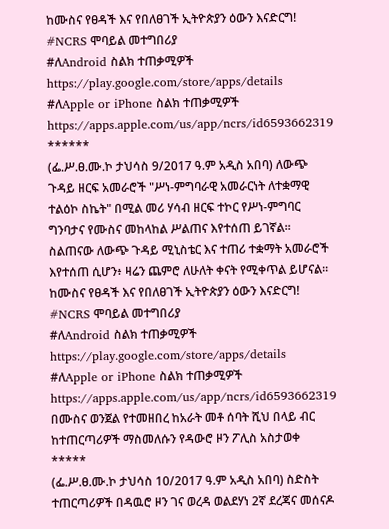ከሙስና የፀዳች እና የበለፀገች ኢትዮጵያን ዕውን እናድርግ!
#NCRS ሞባይል መተግበሪያ
#ለAndroid ስልክ ተጠቃሚዎች
https://play.google.com/store/apps/details
#ለApple or iPhone ስልክ ተጠቃሚዎች
https://apps.apple.com/us/app/ncrs/id6593662319
******
(ፌ.ሥ.ፀ.ሙ.ኮ ታህሳስ 9/2017 ዓ.ም አዲስ አበባ) ለውጭ ጉዳይ ዘርፍ አመራሮች "ሥነ-ምግባራዊ አመራርነት ለተቋማዊ ተልዕኮ ስኬት" በሚል መሪ ሃሳብ ዘርፍ ተኮር የሥነ-ምግባር ግንባታና የሙስና መከላከል ሥልጠና እየተሰጠ ይገኛል።
ስልጠናው ለውጭ ጉዳይ ሚኒስቴር እና ተጠሪ ተቋማት አመራሮች እየተሰጠ ሲሆን፥ ዛሬን ጨምሮ ለሁለት ቀናት የሚቀጥል ይሆናል።
ከሙስና የፀዳች እና የበለፀገች ኢትዮጵያን ዕውን እናድርግ!
#NCRS ሞባይል መተግበሪያ
#ለAndroid ስልክ ተጠቃሚዎች
https://play.google.com/store/apps/details
#ለApple or iPhone ስልክ ተጠቃሚዎች
https://apps.apple.com/us/app/ncrs/id6593662319
በሙስና ወንጀል የተመዘበረ ከአራት መቶ ሰባት ሺህ በላይ ብር ከተጠርጣሪዎች ማስመለሱን የዳውሮ ዞን ፖሊስ አስታወቀ
*****
(ፌ.ሥ.ፀ.ሙ.ኮ ታህሳስ 10/2017 ዓ.ም አዲስ አበባ) ስድስት ተጠርጣሪዎች በዳዉሮ ዞን ገና ወረዳ ወልደሃነ 2ኛ ደረጃና መሰናዶ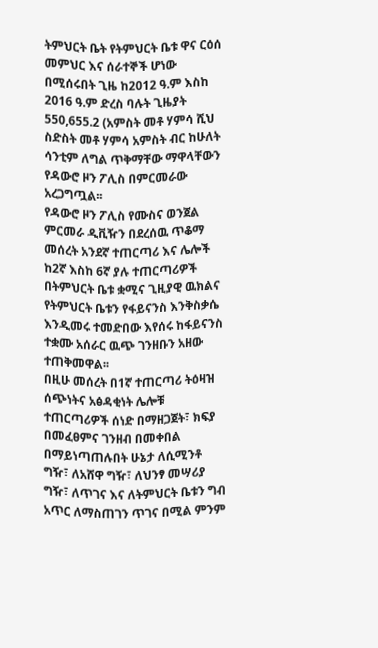ትምህርት ቤት የትምህርት ቤቱ ዋና ርዕሰ መምህር እና ሰራተኞች ሆነው በሚሰሩበት ጊዜ ከ2012 ዓ.ም እስከ 2016 ዓ.ም ድረስ ባሉት ጊዜያት 550,655.2 (አምስት መቶ ሃምሳ ሺህ ስድስት መቶ ሃምሳ አምስት ብር ከሁለት ሳንቲም ለግል ጥቅማቸው ማዋላቸውን የዳውሮ ዞን ፖሊስ በምርመራው አረጋግጧል፡፡
የዳውሮ ዞን ፖሊስ የሙስና ወንጀል ምርመራ ዲቪዥን በደረሰዉ ጥቆማ መሰረት አንደኛ ተጠርጣሪ እና ሌሎች ከ2ኛ እስከ 6ኛ ያሉ ተጠርጣሪዎች በትምህርት ቤቱ ቋሚና ጊዚያዊ ዉክልና የትምህርት ቤቱን የፋይናንስ እንቅስቃሴ እንዲመሩ ተመድበው እየሰሩ ከፋይናንስ ተቋሙ አሰራር ዉጭ ገንዘቡን አዘው ተጠቅመዋል፡፡
በዚሁ መሰረት በ1ኛ ተጠርጣሪ ትዕዛዝ ሰጭነትና አፅዳቂነት ሌሎቹ ተጠርጣሪዎች ሰነድ በማዘጋጀት፣ ክፍያ በመፈፀምና ገንዘብ በመቀበል በማይነጣጠሉበት ሁኔታ ለሲሚንቶ ግዥ፣ ለአሸዋ ግዥ፣ ለህንፃ መሣሪያ ግዥ፣ ለጥገና እና ለትምህርት ቤቱን ግብ አጥር ለማስጠገን ጥገና በሚል ምንም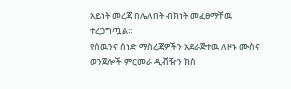አይነት መረጃ በሌለበት ብክነት መፈፀማቸዉ ተረጋግጧል።
የሰዉንና ሰነድ ማስረጃዎችን አደራጅተዉ ለዞኑ ሙስና ወንጀሎች ምርመራ ዲቭዥን ክስ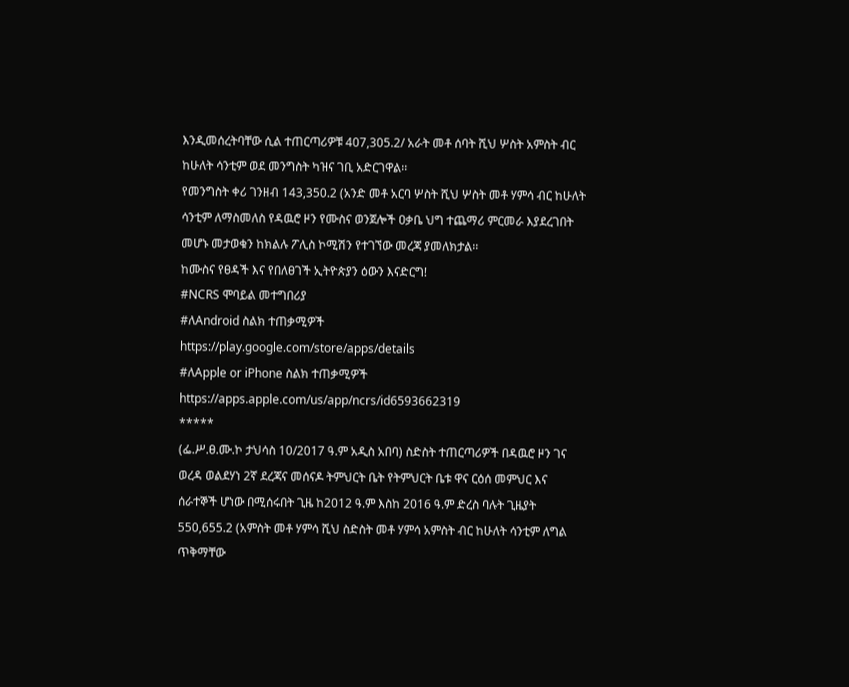እንዲመሰረትባቸው ሲል ተጠርጣሪዎቹ 407,305.2/ አራት መቶ ሰባት ሺህ ሦስት አምስት ብር ከሁለት ሳንቲም ወደ መንግስት ካዝና ገቢ አድርገዋል፡፡
የመንግስት ቀሪ ገንዘብ 143,350.2 (አንድ መቶ አርባ ሦስት ሺህ ሦስት መቶ ሃምሳ ብር ከሁለት ሳንቲም ለማስመለስ የዳዉሮ ዞን የሙስና ወንጀሎች ዐቃቤ ህግ ተጨማሪ ምርመራ እያደረገበት መሆኑ መታወቁን ከክልሉ ፖሊስ ኮሚሽን የተገኘው መረጃ ያመለክታል፡፡
ከሙስና የፀዳች እና የበለፀገች ኢትዮጵያን ዕውን እናድርግ!
#NCRS ሞባይል መተግበሪያ
#ለAndroid ስልክ ተጠቃሚዎች
https://play.google.com/store/apps/details
#ለApple or iPhone ስልክ ተጠቃሚዎች
https://apps.apple.com/us/app/ncrs/id6593662319
*****
(ፌ.ሥ.ፀ.ሙ.ኮ ታህሳስ 10/2017 ዓ.ም አዲስ አበባ) ስድስት ተጠርጣሪዎች በዳዉሮ ዞን ገና ወረዳ ወልደሃነ 2ኛ ደረጃና መሰናዶ ትምህርት ቤት የትምህርት ቤቱ ዋና ርዕሰ መምህር እና ሰራተኞች ሆነው በሚሰሩበት ጊዜ ከ2012 ዓ.ም እስከ 2016 ዓ.ም ድረስ ባሉት ጊዜያት 550,655.2 (አምስት መቶ ሃምሳ ሺህ ስድስት መቶ ሃምሳ አምስት ብር ከሁለት ሳንቲም ለግል ጥቅማቸው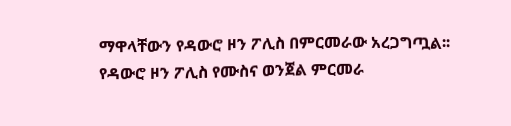ማዋላቸውን የዳውሮ ዞን ፖሊስ በምርመራው አረጋግጧል፡፡
የዳውሮ ዞን ፖሊስ የሙስና ወንጀል ምርመራ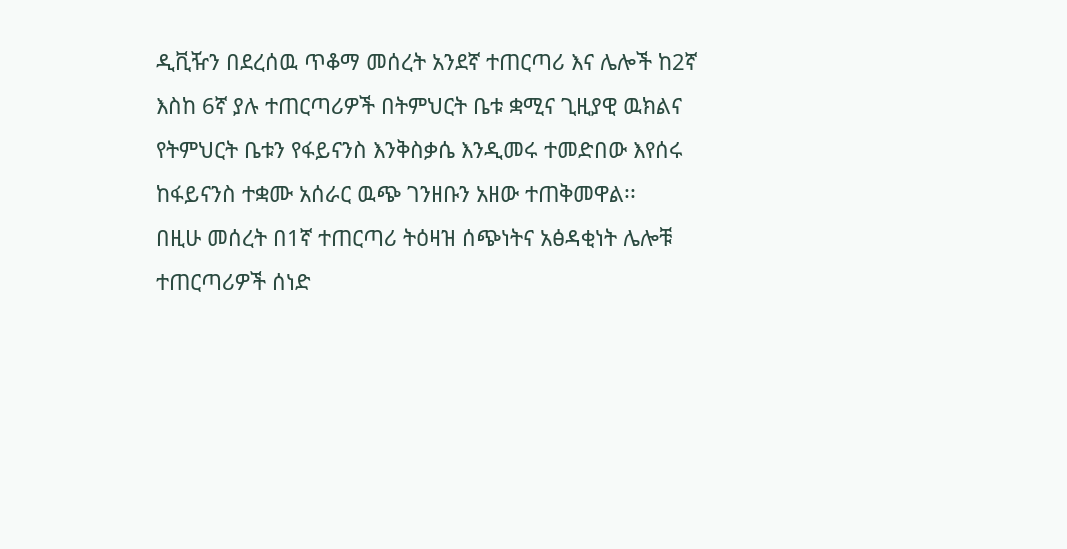ዲቪዥን በደረሰዉ ጥቆማ መሰረት አንደኛ ተጠርጣሪ እና ሌሎች ከ2ኛ እስከ 6ኛ ያሉ ተጠርጣሪዎች በትምህርት ቤቱ ቋሚና ጊዚያዊ ዉክልና የትምህርት ቤቱን የፋይናንስ እንቅስቃሴ እንዲመሩ ተመድበው እየሰሩ ከፋይናንስ ተቋሙ አሰራር ዉጭ ገንዘቡን አዘው ተጠቅመዋል፡፡
በዚሁ መሰረት በ1ኛ ተጠርጣሪ ትዕዛዝ ሰጭነትና አፅዳቂነት ሌሎቹ ተጠርጣሪዎች ሰነድ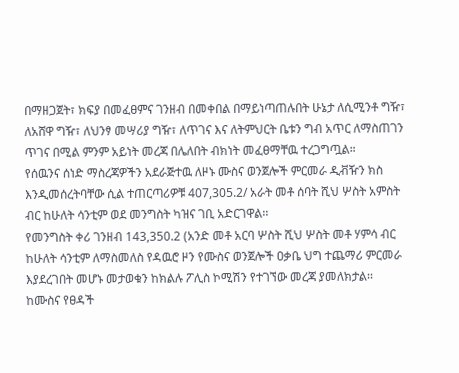በማዘጋጀት፣ ክፍያ በመፈፀምና ገንዘብ በመቀበል በማይነጣጠሉበት ሁኔታ ለሲሚንቶ ግዥ፣ ለአሸዋ ግዥ፣ ለህንፃ መሣሪያ ግዥ፣ ለጥገና እና ለትምህርት ቤቱን ግብ አጥር ለማስጠገን ጥገና በሚል ምንም አይነት መረጃ በሌለበት ብክነት መፈፀማቸዉ ተረጋግጧል።
የሰዉንና ሰነድ ማስረጃዎችን አደራጅተዉ ለዞኑ ሙስና ወንጀሎች ምርመራ ዲቭዥን ክስ እንዲመሰረትባቸው ሲል ተጠርጣሪዎቹ 407,305.2/ አራት መቶ ሰባት ሺህ ሦስት አምስት ብር ከሁለት ሳንቲም ወደ መንግስት ካዝና ገቢ አድርገዋል፡፡
የመንግስት ቀሪ ገንዘብ 143,350.2 (አንድ መቶ አርባ ሦስት ሺህ ሦስት መቶ ሃምሳ ብር ከሁለት ሳንቲም ለማስመለስ የዳዉሮ ዞን የሙስና ወንጀሎች ዐቃቤ ህግ ተጨማሪ ምርመራ እያደረገበት መሆኑ መታወቁን ከክልሉ ፖሊስ ኮሚሽን የተገኘው መረጃ ያመለክታል፡፡
ከሙስና የፀዳች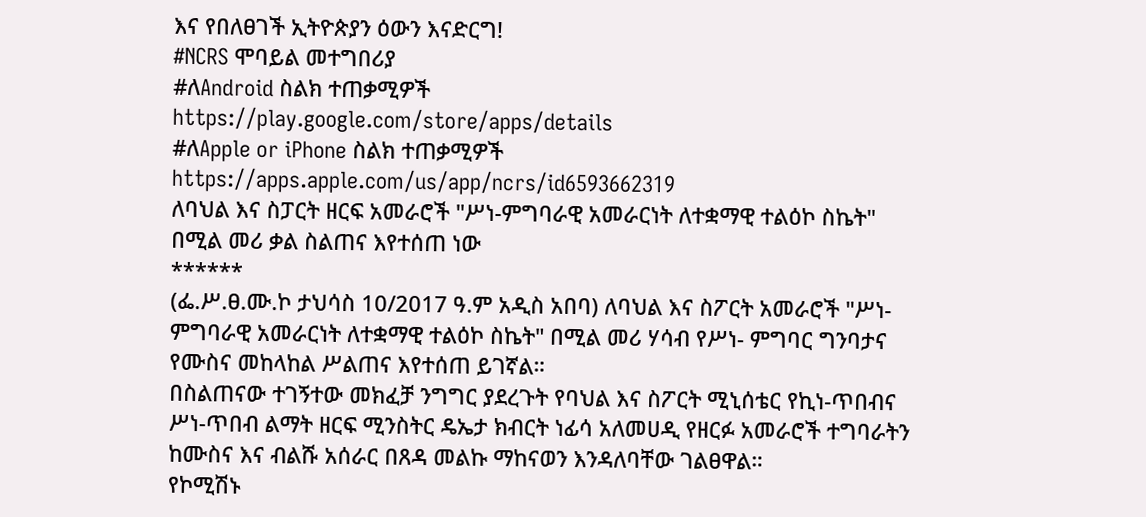እና የበለፀገች ኢትዮጵያን ዕውን እናድርግ!
#NCRS ሞባይል መተግበሪያ
#ለAndroid ስልክ ተጠቃሚዎች
https://play.google.com/store/apps/details
#ለApple or iPhone ስልክ ተጠቃሚዎች
https://apps.apple.com/us/app/ncrs/id6593662319
ለባህል እና ስፓርት ዘርፍ አመራሮች "ሥነ-ምግባራዊ አመራርነት ለተቋማዊ ተልዕኮ ስኬት" በሚል መሪ ቃል ስልጠና እየተሰጠ ነው
******
(ፌ.ሥ.ፀ.ሙ.ኮ ታህሳስ 10/2017 ዓ.ም አዲስ አበባ) ለባህል እና ስፖርት አመራሮች "ሥነ-ምግባራዊ አመራርነት ለተቋማዊ ተልዕኮ ስኬት" በሚል መሪ ሃሳብ የሥነ- ምግባር ግንባታና የሙስና መከላከል ሥልጠና እየተሰጠ ይገኛል።
በስልጠናው ተገኝተው መክፈቻ ንግግር ያደረጉት የባህል እና ስፖርት ሚኒሰቴር የኪነ-ጥበብና ሥነ-ጥበብ ልማት ዘርፍ ሚንስትር ዴኤታ ክብርት ነፊሳ አለመሀዲ የዘርፉ አመራሮች ተግባራትን ከሙስና እና ብልሹ አሰራር በጸዳ መልኩ ማከናወን እንዳለባቸው ገልፀዋል።
የኮሚሽኑ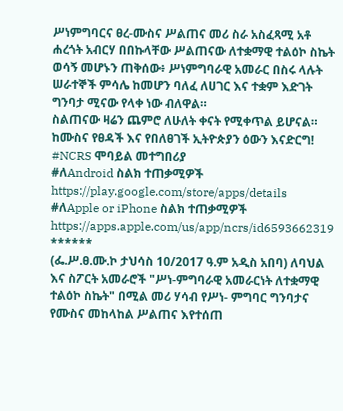ሥነምግባርና ፀረ-ሙስና ሥልጠና መሪ ስራ አስፈጻሚ አቶ ሐረጎት አብርሃ በበኩላቸው ሥልጠናው ለተቋማዊ ተልዕኮ ስኬት ወሳኝ መሆኑን ጠቅሰው፥ ሥነምግባራዊ አመራር በስሩ ላሉት ሠራተኞች ምሳሌ ከመሆን ባለፈ ለሀገር እና ተቋም እድገት ግንባታ ሚናው የላቀ ነው ብለዋል።
ስልጠናው ዛሬን ጨምሮ ለሁለት ቀናት የሚቀጥል ይሆናል።
ከሙስና የፀዳች እና የበለፀገች ኢትዮጵያን ዕውን እናድርግ!
#NCRS ሞባይል መተግበሪያ
#ለAndroid ስልክ ተጠቃሚዎች
https://play.google.com/store/apps/details
#ለApple or iPhone ስልክ ተጠቃሚዎች
https://apps.apple.com/us/app/ncrs/id6593662319
******
(ፌ.ሥ.ፀ.ሙ.ኮ ታህሳስ 10/2017 ዓ.ም አዲስ አበባ) ለባህል እና ስፖርት አመራሮች "ሥነ-ምግባራዊ አመራርነት ለተቋማዊ ተልዕኮ ስኬት" በሚል መሪ ሃሳብ የሥነ- ምግባር ግንባታና የሙስና መከላከል ሥልጠና እየተሰጠ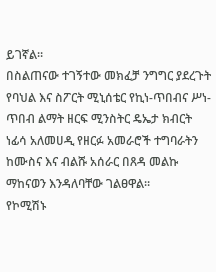ይገኛል።
በስልጠናው ተገኝተው መክፈቻ ንግግር ያደረጉት የባህል እና ስፖርት ሚኒሰቴር የኪነ-ጥበብና ሥነ-ጥበብ ልማት ዘርፍ ሚንስትር ዴኤታ ክብርት ነፊሳ አለመሀዲ የዘርፉ አመራሮች ተግባራትን ከሙስና እና ብልሹ አሰራር በጸዳ መልኩ ማከናወን እንዳለባቸው ገልፀዋል።
የኮሚሽኑ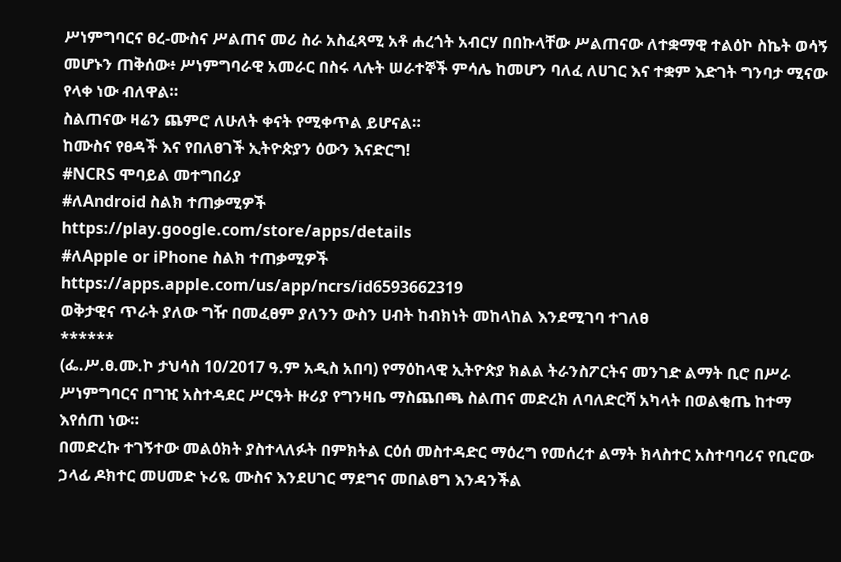ሥነምግባርና ፀረ-ሙስና ሥልጠና መሪ ስራ አስፈጻሚ አቶ ሐረጎት አብርሃ በበኩላቸው ሥልጠናው ለተቋማዊ ተልዕኮ ስኬት ወሳኝ መሆኑን ጠቅሰው፥ ሥነምግባራዊ አመራር በስሩ ላሉት ሠራተኞች ምሳሌ ከመሆን ባለፈ ለሀገር እና ተቋም እድገት ግንባታ ሚናው የላቀ ነው ብለዋል።
ስልጠናው ዛሬን ጨምሮ ለሁለት ቀናት የሚቀጥል ይሆናል።
ከሙስና የፀዳች እና የበለፀገች ኢትዮጵያን ዕውን እናድርግ!
#NCRS ሞባይል መተግበሪያ
#ለAndroid ስልክ ተጠቃሚዎች
https://play.google.com/store/apps/details
#ለApple or iPhone ስልክ ተጠቃሚዎች
https://apps.apple.com/us/app/ncrs/id6593662319
ወቅታዊና ጥራት ያለው ግዥ በመፈፀም ያለንን ውስን ሀብት ከብክነት መከላከል እንደሚገባ ተገለፀ
******
(ፌ.ሥ.ፀ.ሙ.ኮ ታህሳስ 10/2017 ዓ.ም አዲስ አበባ) የማዕከላዊ ኢትዮጵያ ክልል ትራንስፖርትና መንገድ ልማት ቢሮ በሥራ ሥነምግባርና በግዢ አስተዳደር ሥርዓት ዙሪያ የግንዛቤ ማስጨበጫ ስልጠና መድረክ ለባለድርሻ አካላት በወልቂጤ ከተማ እየሰጠ ነው።
በመድረኩ ተገኝተው መልዕክት ያስተላለፉት በምክትል ርዕሰ መስተዳድር ማዕረግ የመሰረተ ልማት ክላስተር አስተባባሪና የቢሮው ኃላፊ ዶክተር መሀመድ ኑሪዬ ሙስና እንደሀገር ማደግና መበልፀግ እንዳንችል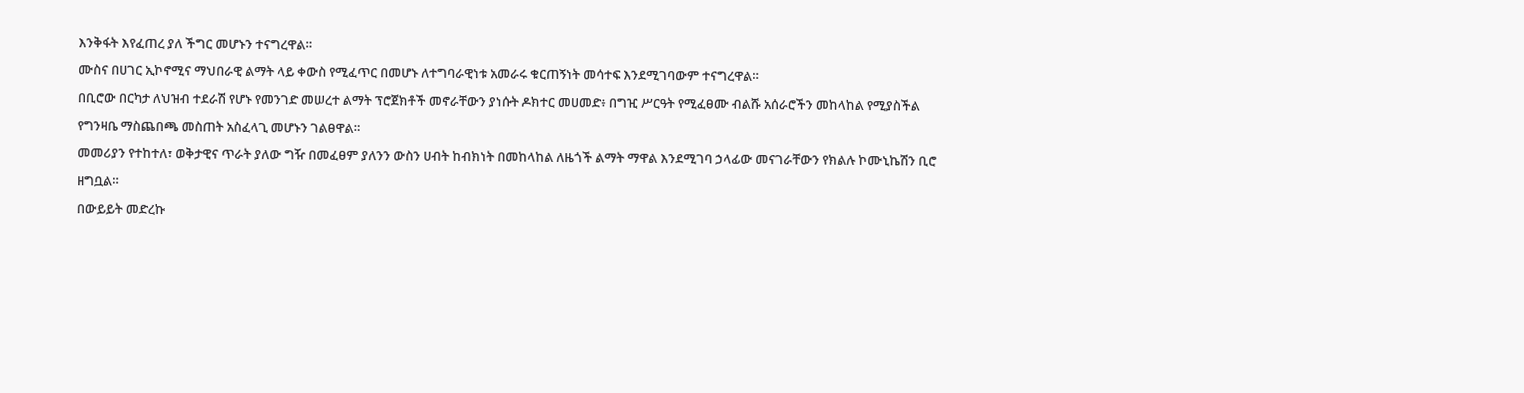እንቅፋት እየፈጠረ ያለ ችግር መሆኑን ተናግረዋል።
ሙስና በሀገር ኢኮኖሚና ማህበራዊ ልማት ላይ ቀውስ የሚፈጥር በመሆኑ ለተግባራዊነቱ አመራሩ ቁርጠኝነት መሳተፍ እንደሚገባውም ተናግረዋል።
በቢሮው በርካታ ለህዝብ ተደራሽ የሆኑ የመንገድ መሠረተ ልማት ፕሮጀክቶች መኖራቸውን ያነሱት ዶክተር መሀመድ፥ በግዢ ሥርዓት የሚፈፀሙ ብልሹ አሰራሮችን መከላከል የሚያስችል የግንዛቤ ማስጨበጫ መስጠት አስፈላጊ መሆኑን ገልፀዋል።
መመሪያን የተከተለ፣ ወቅታዊና ጥራት ያለው ግዥ በመፈፀም ያለንን ውስን ሀብት ከብክነት በመከላከል ለዜጎች ልማት ማዋል እንደሚገባ ኃላፊው መናገራቸውን የክልሉ ኮሙኒኬሽን ቢሮ ዘግቧል።
በውይይት መድረኩ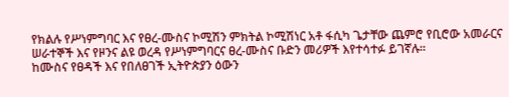የክልሉ የሥነምግባር እና የፀረ-ሙስና ኮሚሽን ምክትል ኮሚሽነር አቶ ፋሲካ ጌታቸው ጨምሮ የቢሮው አመራርና ሠራተኞች እና የዞንና ልዩ ወረዳ የሥነምግባርና ፀረ-ሙስና ቡድን መሪዎች እየተሳተፉ ይገኛሉ።
ከሙስና የፀዳች እና የበለፀገች ኢትዮጵያን ዕውን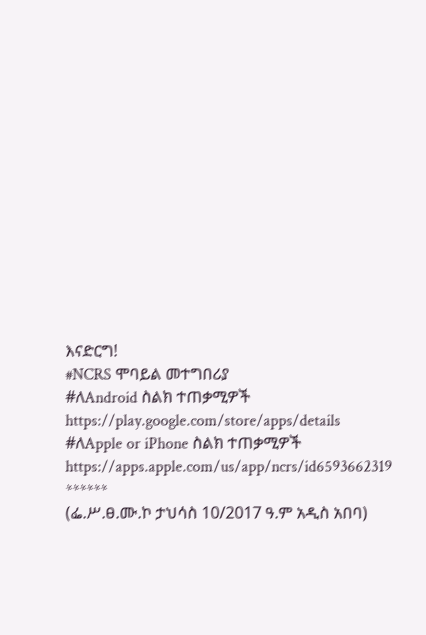እናድርግ!
#NCRS ሞባይል መተግበሪያ
#ለAndroid ስልክ ተጠቃሚዎች
https://play.google.com/store/apps/details
#ለApple or iPhone ስልክ ተጠቃሚዎች
https://apps.apple.com/us/app/ncrs/id6593662319
******
(ፌ.ሥ.ፀ.ሙ.ኮ ታህሳስ 10/2017 ዓ.ም አዲስ አበባ)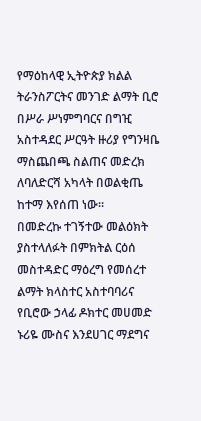የማዕከላዊ ኢትዮጵያ ክልል ትራንስፖርትና መንገድ ልማት ቢሮ በሥራ ሥነምግባርና በግዢ አስተዳደር ሥርዓት ዙሪያ የግንዛቤ ማስጨበጫ ስልጠና መድረክ ለባለድርሻ አካላት በወልቂጤ ከተማ እየሰጠ ነው።
በመድረኩ ተገኝተው መልዕክት ያስተላለፉት በምክትል ርዕሰ መስተዳድር ማዕረግ የመሰረተ ልማት ክላስተር አስተባባሪና የቢሮው ኃላፊ ዶክተር መሀመድ ኑሪዬ ሙስና እንደሀገር ማደግና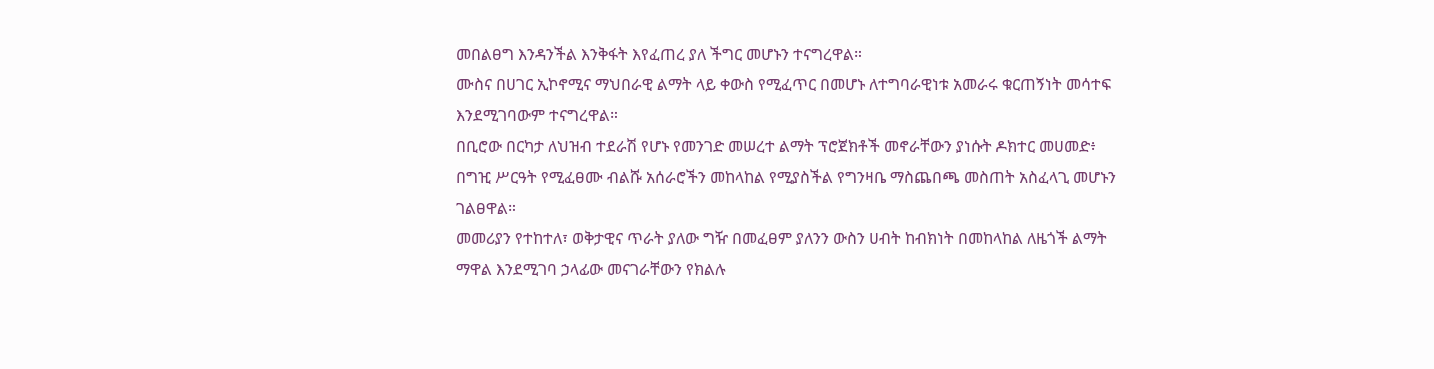መበልፀግ እንዳንችል እንቅፋት እየፈጠረ ያለ ችግር መሆኑን ተናግረዋል።
ሙስና በሀገር ኢኮኖሚና ማህበራዊ ልማት ላይ ቀውስ የሚፈጥር በመሆኑ ለተግባራዊነቱ አመራሩ ቁርጠኝነት መሳተፍ እንደሚገባውም ተናግረዋል።
በቢሮው በርካታ ለህዝብ ተደራሽ የሆኑ የመንገድ መሠረተ ልማት ፕሮጀክቶች መኖራቸውን ያነሱት ዶክተር መሀመድ፥ በግዢ ሥርዓት የሚፈፀሙ ብልሹ አሰራሮችን መከላከል የሚያስችል የግንዛቤ ማስጨበጫ መስጠት አስፈላጊ መሆኑን ገልፀዋል።
መመሪያን የተከተለ፣ ወቅታዊና ጥራት ያለው ግዥ በመፈፀም ያለንን ውስን ሀብት ከብክነት በመከላከል ለዜጎች ልማት ማዋል እንደሚገባ ኃላፊው መናገራቸውን የክልሉ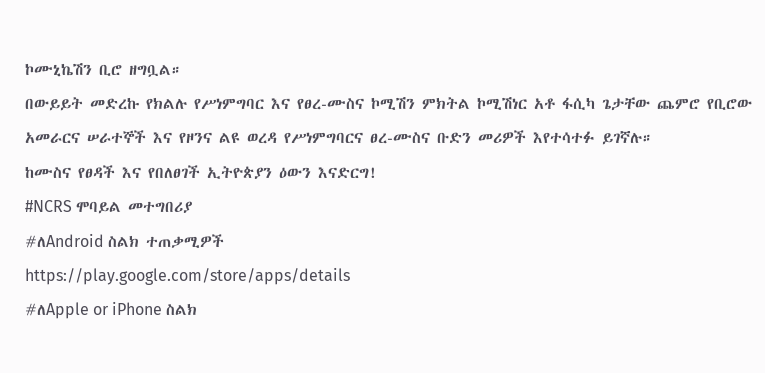ኮሙኒኬሽን ቢሮ ዘግቧል።
በውይይት መድረኩ የክልሉ የሥነምግባር እና የፀረ-ሙስና ኮሚሽን ምክትል ኮሚሽነር አቶ ፋሲካ ጌታቸው ጨምሮ የቢሮው አመራርና ሠራተኞች እና የዞንና ልዩ ወረዳ የሥነምግባርና ፀረ-ሙስና ቡድን መሪዎች እየተሳተፉ ይገኛሉ።
ከሙስና የፀዳች እና የበለፀገች ኢትዮጵያን ዕውን እናድርግ!
#NCRS ሞባይል መተግበሪያ
#ለAndroid ስልክ ተጠቃሚዎች
https://play.google.com/store/apps/details
#ለApple or iPhone ስልክ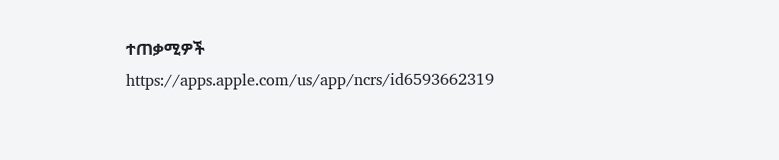ተጠቃሚዎች
https://apps.apple.com/us/app/ncrs/id6593662319